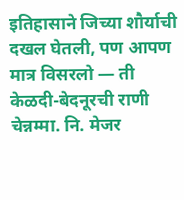इतिहासाने जिच्या शौर्याची दखल घेतली, पण आपण मात्र विसरलो — ती केळदी-बेदनूरची राणी चेन्नम्मा. नि. मेजर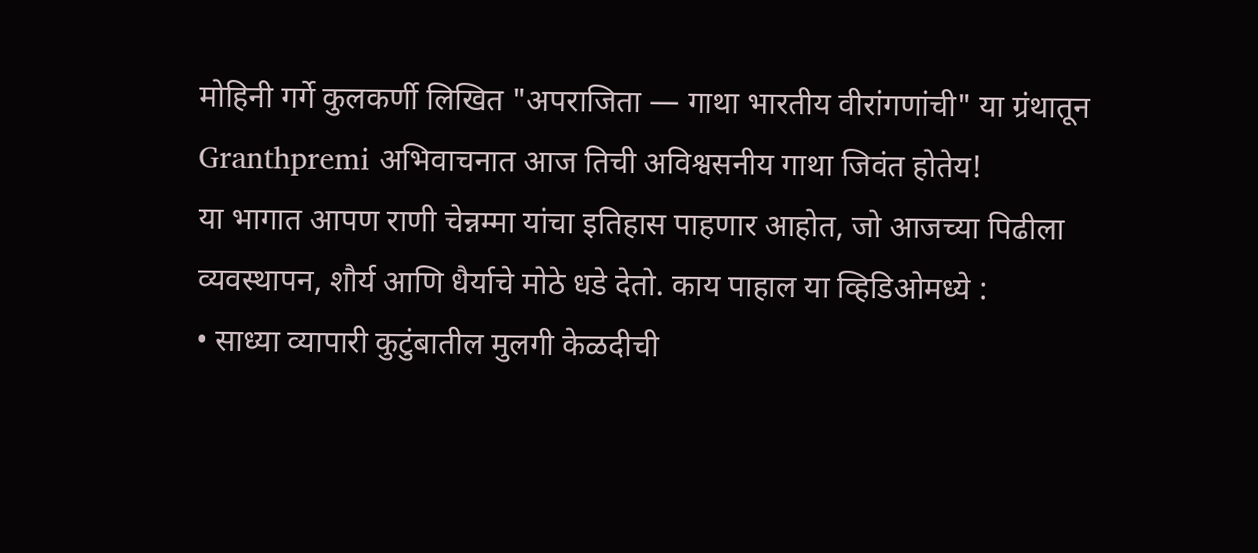मोहिनी गर्गे कुलकर्णी लिखित "अपराजिता — गाथा भारतीय वीरांगणांची" या ग्रंथातून Granthpremi अभिवाचनात आज तिची अविश्वसनीय गाथा जिवंत होतेय!
या भागात आपण राणी चेन्नम्मा यांचा इतिहास पाहणार आहोत, जो आजच्या पिढीला व्यवस्थापन, शौर्य आणि धैर्याचे मोठे धडे देतो. काय पाहाल या व्हिडिओमध्ये :
• साध्या व्यापारी कुटुंबातील मुलगी केळदीची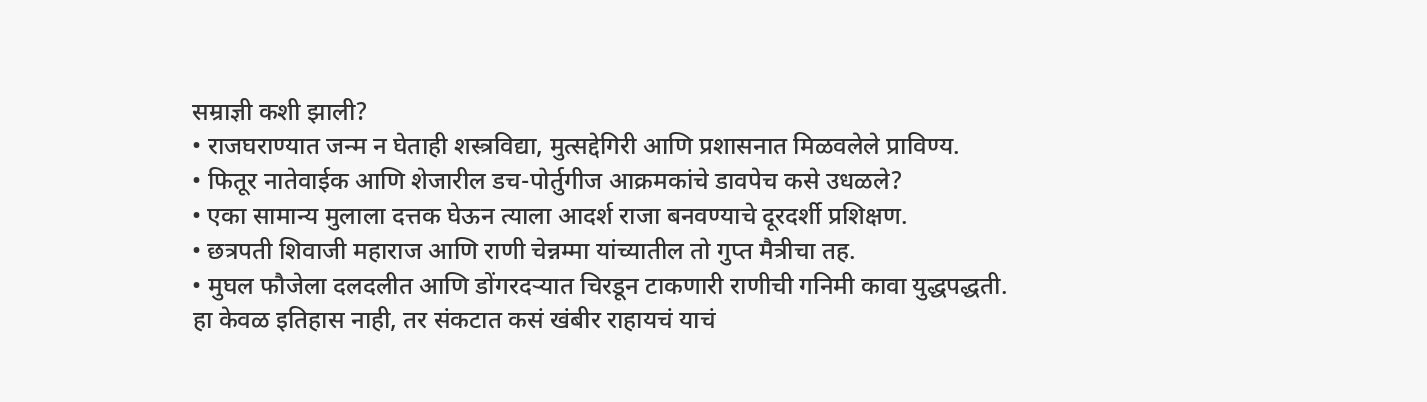सम्राज्ञी कशी झाली?
• राजघराण्यात जन्म न घेताही शस्त्रविद्या, मुत्सद्देगिरी आणि प्रशासनात मिळवलेले प्राविण्य.
• फितूर नातेवाईक आणि शेजारील डच-पोर्तुगीज आक्रमकांचे डावपेच कसे उधळले?
• एका सामान्य मुलाला दत्तक घेऊन त्याला आदर्श राजा बनवण्याचे दूरदर्शी प्रशिक्षण.
• छत्रपती शिवाजी महाराज आणि राणी चेन्नम्मा यांच्यातील तो गुप्त मैत्रीचा तह.
• मुघल फौजेला दलदलीत आणि डोंगरदऱ्यात चिरडून टाकणारी राणीची गनिमी कावा युद्धपद्धती.
हा केवळ इतिहास नाही, तर संकटात कसं खंबीर राहायचं याचं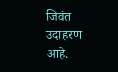जिवंत उदाहरण आहे.